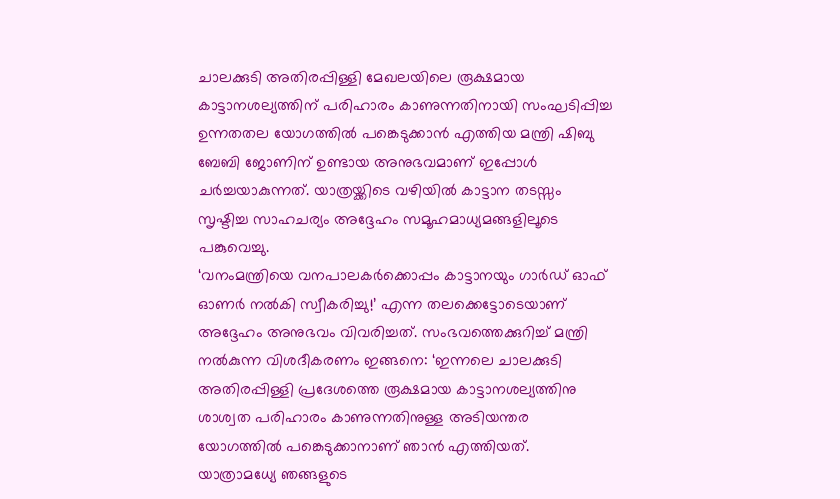ചാലക്കുടി അതിരപ്പിള്ളി മേഖലയിലെ രൂക്ഷമായ കാട്ടാനശല്യത്തിന് പരിഹാരം കാണുന്നതിനായി സംഘടിപ്പിച്ച ഉന്നതതല യോഗത്തിൽ പങ്കെടുക്കാൻ എത്തിയ മന്ത്രി ഷിബു ബേബി ജോണിന് ഉണ്ടായ അനുഭവമാണ് ഇപ്പോൾ ചർച്ചയാകുന്നത്. യാത്രയ്ക്കിടെ വഴിയിൽ കാട്ടാന തടസ്സം സൃഷ്ടിച്ച സാഹചര്യം അദ്ദേഹം സമൂഹമാധ്യമങ്ങളിലൂടെ പങ്കുവെച്ചു.
‘വനംമന്ത്രിയെ വനപാലകർക്കൊപ്പം കാട്ടാനയും ഗാർഡ് ഓഫ് ഓണർ നൽകി സ്വീകരിച്ചു!’ എന്ന തലക്കെട്ടോടെയാണ് അദ്ദേഹം അനുഭവം വിവരിച്ചത്. സംഭവത്തെക്കുറിച്ച് മന്ത്രി നൽകുന്ന വിശദീകരണം ഇങ്ങനെ: ‘ഇന്നലെ ചാലക്കുടി അതിരപ്പിള്ളി പ്രദേശത്തെ രൂക്ഷമായ കാട്ടാനശല്യത്തിനു ശാശ്വത പരിഹാരം കാണുന്നതിനുള്ള അടിയന്തര യോഗത്തിൽ പങ്കെടുക്കാനാണ് ഞാൻ എത്തിയത്.
യാത്രാമധ്യേ ഞങ്ങളുടെ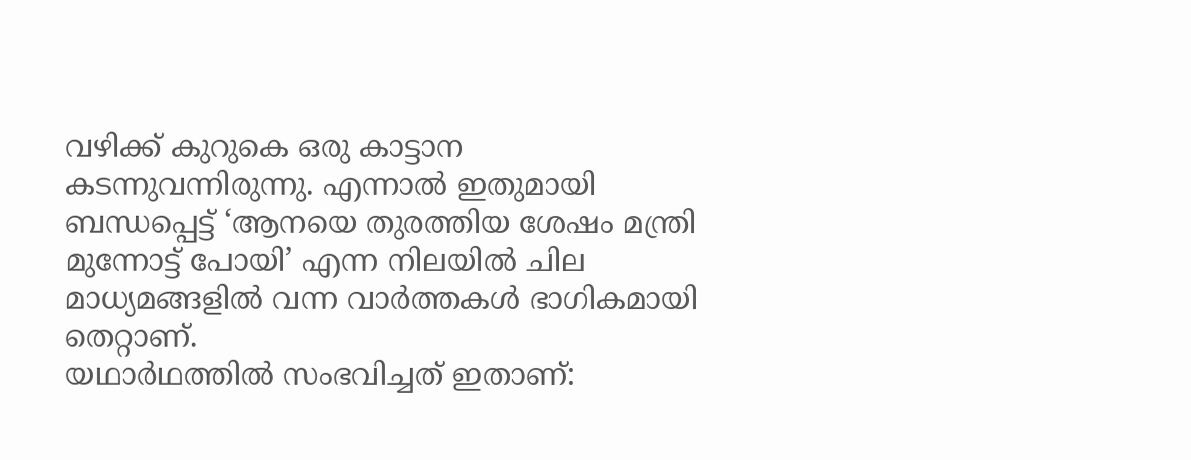വഴിക്ക് കുറുകെ ഒരു കാട്ടാന കടന്നുവന്നിരുന്നു. എന്നാൽ ഇതുമായി ബന്ധപ്പെട്ട് ‘ആനയെ തുരത്തിയ ശേഷം മന്ത്രി മുന്നോട്ട് പോയി’ എന്ന നിലയിൽ ചില മാധ്യമങ്ങളിൽ വന്ന വാർത്തകൾ ഭാഗികമായി തെറ്റാണ്.
യഥാർഥത്തിൽ സംഭവിച്ചത് ഇതാണ്: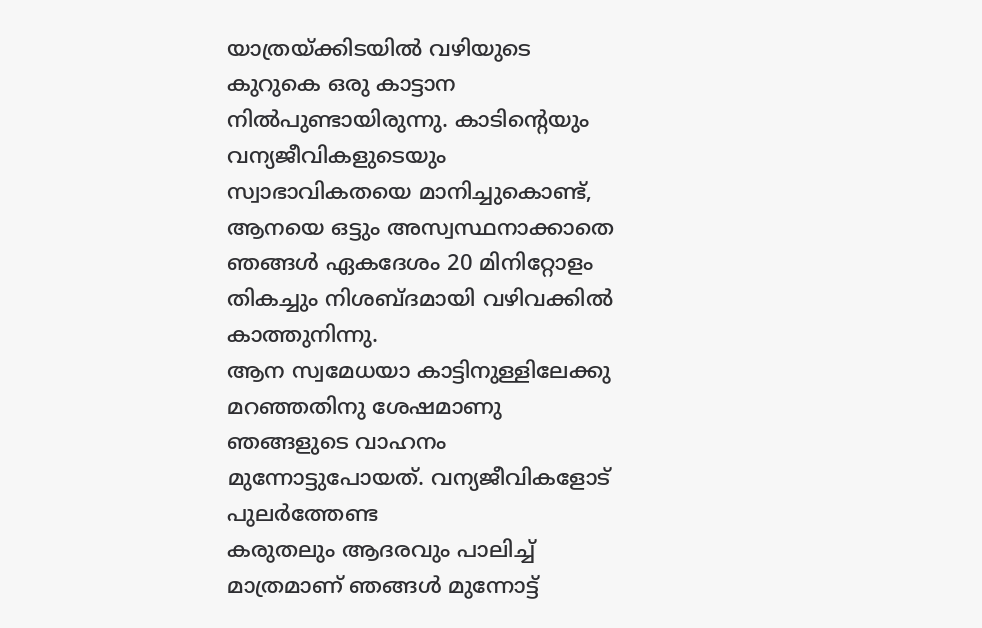യാത്രയ്ക്കിടയിൽ വഴിയുടെ കുറുകെ ഒരു കാട്ടാന നിൽപുണ്ടായിരുന്നു. കാടിന്റെയും വന്യജീവികളുടെയും സ്വാഭാവികതയെ മാനിച്ചുകൊണ്ട്, ആനയെ ഒട്ടും അസ്വസ്ഥനാക്കാതെ ഞങ്ങൾ ഏകദേശം 20 മിനിറ്റോളം തികച്ചും നിശബ്ദമായി വഴിവക്കിൽ കാത്തുനിന്നു.
ആന സ്വമേധയാ കാട്ടിനുള്ളിലേക്കു മറഞ്ഞതിനു ശേഷമാണു ഞങ്ങളുടെ വാഹനം മുന്നോട്ടുപോയത്. വന്യജീവികളോട് പുലർത്തേണ്ട
കരുതലും ആദരവും പാലിച്ച് മാത്രമാണ് ഞങ്ങൾ മുന്നോട്ട്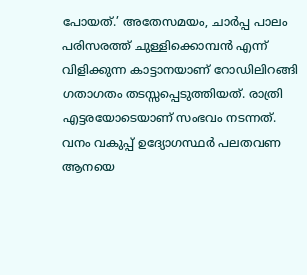പോയത്.’ അതേസമയം, ചാർപ്പ പാലം പരിസരത്ത് ചുള്ളിക്കൊമ്പൻ എന്ന് വിളിക്കുന്ന കാട്ടാനയാണ് റോഡിലിറങ്ങി ഗതാഗതം തടസ്സപ്പെടുത്തിയത്. രാത്രി എട്ടരയോടെയാണ് സംഭവം നടന്നത്.
വനം വകുപ്പ് ഉദ്യോഗസ്ഥർ പലതവണ ആനയെ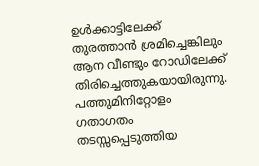ഉൾക്കാട്ടിലേക്ക് തുരത്താൻ ശ്രമിച്ചെങ്കിലും ആന വീണ്ടും റോഡിലേക്ക് തിരിച്ചെത്തുകയായിരുന്നു. പത്തുമിനിറ്റോളം ഗതാഗതം തടസ്സപ്പെടുത്തിയ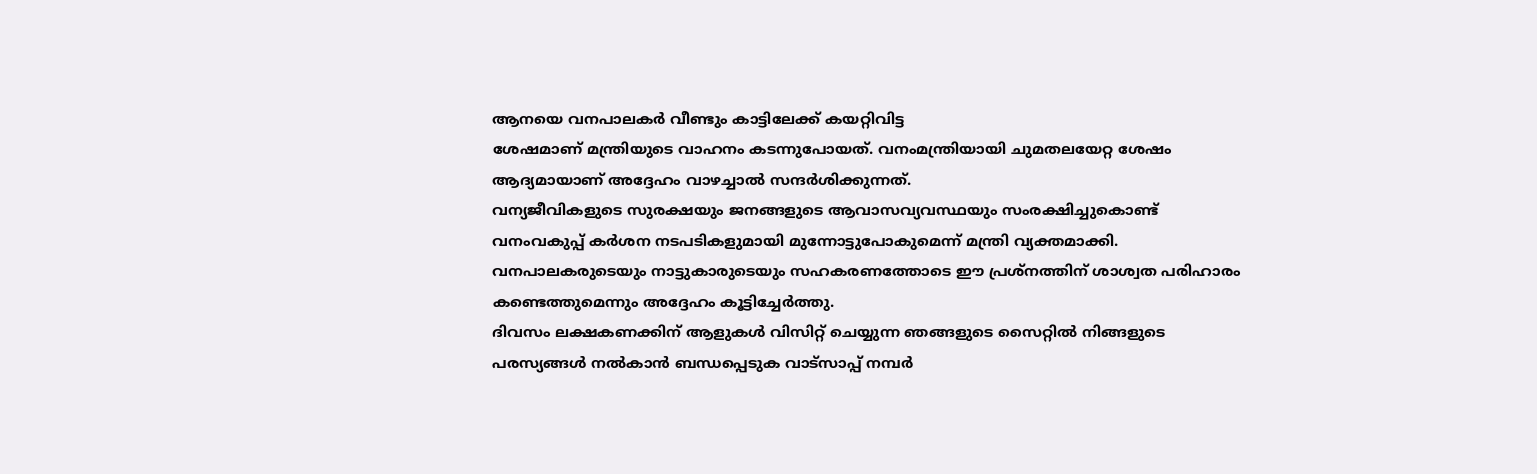ആനയെ വനപാലകർ വീണ്ടും കാട്ടിലേക്ക് കയറ്റിവിട്ട
ശേഷമാണ് മന്ത്രിയുടെ വാഹനം കടന്നുപോയത്. വനംമന്ത്രിയായി ചുമതലയേറ്റ ശേഷം ആദ്യമായാണ് അദ്ദേഹം വാഴച്ചാൽ സന്ദർശിക്കുന്നത്.
വന്യജീവികളുടെ സുരക്ഷയും ജനങ്ങളുടെ ആവാസവ്യവസ്ഥയും സംരക്ഷിച്ചുകൊണ്ട് വനംവകുപ്പ് കർശന നടപടികളുമായി മുന്നോട്ടുപോകുമെന്ന് മന്ത്രി വ്യക്തമാക്കി. വനപാലകരുടെയും നാട്ടുകാരുടെയും സഹകരണത്തോടെ ഈ പ്രശ്നത്തിന് ശാശ്വത പരിഹാരം കണ്ടെത്തുമെന്നും അദ്ദേഹം കൂട്ടിച്ചേർത്തു.
ദിവസം ലക്ഷകണക്കിന് ആളുകൾ വിസിറ്റ് ചെയ്യുന്ന ഞങ്ങളുടെ സൈറ്റിൽ നിങ്ങളുടെ പരസ്യങ്ങൾ നൽകാൻ ബന്ധപ്പെടുക വാട്സാപ്പ് നമ്പർ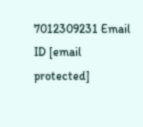7012309231 Email ID [email protected]